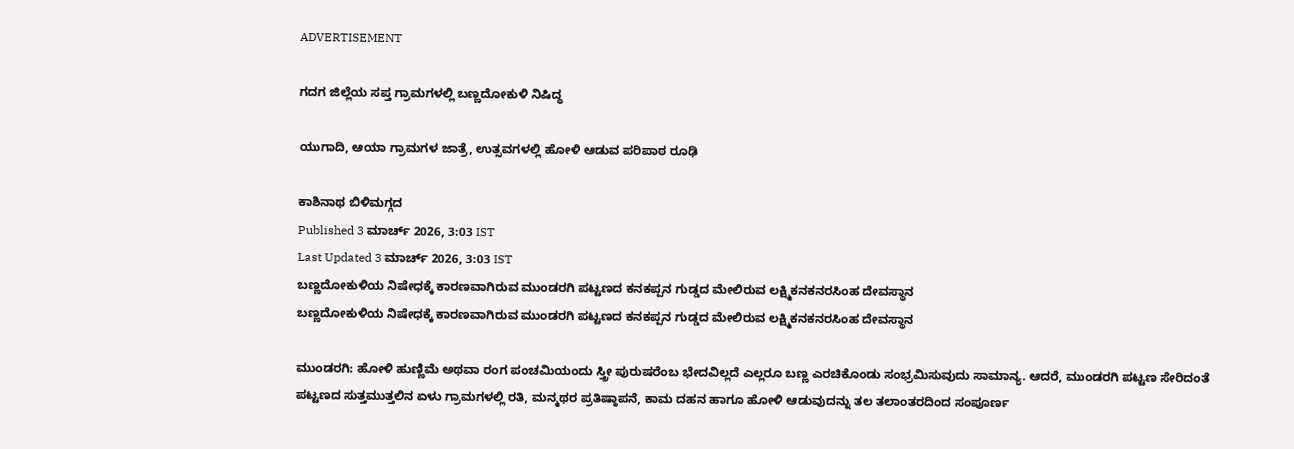ADVERTISEMENT

ಗದಗ ಜಿಲ್ಲೆಯ ಸಪ್ತ ಗ್ರಾಮಗಳಲ್ಲಿ ಬಣ್ಣದೋಕುಳಿ ನಿಷಿದ್ಧ

ಯುಗಾದಿ, ಆಯಾ ಗ್ರಾಮಗಳ ಜಾತ್ರೆ, ಉತ್ಸವಗಳಲ್ಲಿ ಹೋಳಿ ಆಡುವ ಪರಿಪಾಠ ರೂಢಿ

ಕಾಶಿನಾಥ ಬಿಳಿಮಗ್ಗದ
Published 3 ಮಾರ್ಚ್ 2026, 3:03 IST
Last Updated 3 ಮಾರ್ಚ್ 2026, 3:03 IST
ಬಣ್ಣದೋಕುಳಿಯ ನಿಷೇಧಕ್ಕೆ ಕಾರಣವಾಗಿರುವ ಮುಂಡರಗಿ ಪಟ್ಟಣದ ಕನಕಪ್ಪನ ಗುಡ್ಡದ ಮೇಲಿರುವ ಲಕ್ಷ್ಮಿಕನಕನರಸಿಂಹ ದೇವಸ್ಥಾನ
ಬಣ್ಣದೋಕುಳಿಯ ನಿಷೇಧಕ್ಕೆ ಕಾರಣವಾಗಿರುವ ಮುಂಡರಗಿ ಪಟ್ಟಣದ ಕನಕಪ್ಪನ ಗುಡ್ಡದ ಮೇಲಿರುವ ಲಕ್ಷ್ಮಿಕನಕನರಸಿಂಹ ದೇವಸ್ಥಾನ

ಮುಂಡರಗಿ: ಹೋಳಿ ಹುಣ್ಣಿಮೆ ಅಥವಾ ರಂಗ ಪಂಚಮಿಯಂದು ಸ್ತ್ರೀ ಪುರುಷರೆಂಬ ಭೇದವಿಲ್ಲದೆ ಎಲ್ಲರೂ ಬಣ್ಣ ಎರಚಿಕೊಂಡು ಸಂಭ್ರಮಿಸುವುದು ಸಾಮಾನ್ಯ. ಆದರೆ, ಮುಂಡರಗಿ ಪಟ್ಟಣ ಸೇರಿದಂತೆ ಪಟ್ಟಣದ ಸುತ್ತಮುತ್ತಲಿನ ಏಳು ಗ್ರಾಮಗಳಲ್ಲಿ ರತಿ, ಮನ್ಮಥರ ಪ್ರತಿಷ್ಠಾಪನೆ, ಕಾಮ ದಹನ ಹಾಗೂ ಹೋಳಿ ಆಡುವುದನ್ನು ತಲ ತಲಾಂತರದಿಂದ ಸಂಪೂರ್ಣ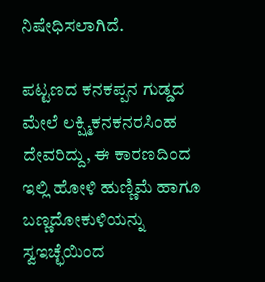ನಿಷೇಧಿಸಲಾಗಿದೆ.

ಪಟ್ಟಣದ ಕನಕಪ್ಪನ ಗುಡ್ಡದ ಮೇಲೆ ಲಕ್ಷ್ಮಿಕನಕನರಸಿಂಹ ದೇವರಿದ್ದು, ಈ ಕಾರಣದಿಂದ ಇಲ್ಲಿ ಹೋಳಿ ಹುಣ್ಣಿಮೆ ಹಾಗೂ ಬಣ್ಣದೋಕುಳಿಯನ್ನು ಸ್ವಇಚ್ಛೆಯಿಂದ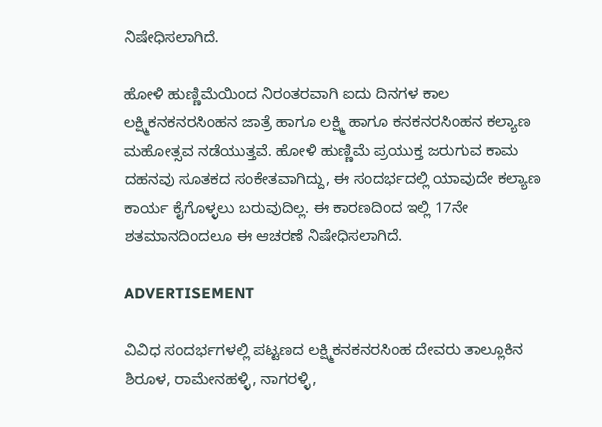ನಿಷೇಧಿಸಲಾಗಿದೆ.

ಹೋಳಿ ಹುಣ್ಣಿಮೆಯಿಂದ ನಿರಂತರವಾಗಿ ಐದು ದಿನಗಳ ಕಾಲ ಲಕ್ಷ್ಮಿಕನಕನರಸಿಂಹನ ಜಾತ್ರೆ ಹಾಗೂ ಲಕ್ಷ್ಮಿ ಹಾಗೂ ಕನಕನರಸಿಂಹನ ಕಲ್ಯಾಣ ಮಹೋತ್ಸವ ನಡೆಯುತ್ತವೆ. ಹೋಳಿ ಹುಣ್ಣಿಮೆ ಪ್ರಯುಕ್ತ ಜರುಗುವ ಕಾಮ ದಹನವು ಸೂತಕದ ಸಂಕೇತವಾಗಿದ್ದು, ಈ ಸಂದರ್ಭದಲ್ಲಿ ಯಾವುದೇ ಕಲ್ಯಾಣ ಕಾರ್ಯ ಕೈಗೊಳ್ಳಲು ಬರುವುದಿಲ್ಲ. ಈ ಕಾರಣದಿಂದ ಇಲ್ಲಿ 17ನೇ ಶತಮಾನದಿಂದಲೂ ಈ ಆಚರಣೆ ನಿಷೇಧಿಸಲಾಗಿದೆ.

ADVERTISEMENT

ವಿವಿಧ ಸಂದರ್ಭಗಳಲ್ಲಿ ಪಟ್ಟಣದ ಲಕ್ಷ್ಮಿಕನಕನರಸಿಂಹ ದೇವರು ತಾಲ್ಲೂಕಿನ ಶಿರೂಳ, ರಾಮೇನಹಳ್ಳಿ, ನಾಗರಳ್ಳಿ,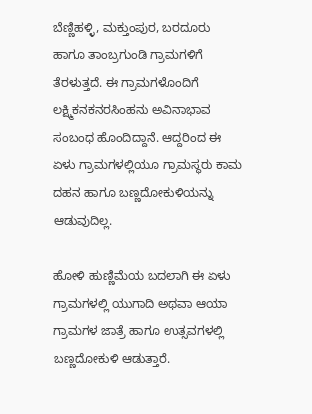ಬೆಣ್ಣಿಹಳ್ಳಿ, ಮಕ್ತುಂಪುರ, ಬರದೂರು ಹಾಗೂ ತಾಂಬ್ರಗುಂಡಿ ಗ್ರಾಮಗಳಿಗೆ ತೆರಳುತ್ತದೆ. ಈ ಗ್ರಾಮಗಳೊಂದಿಗೆ ಲಕ್ಷ್ಮಿಕನಕನರಸಿಂಹನು ಅವಿನಾಭಾವ ಸಂಬಂಧ ಹೊಂದಿದ್ದಾನೆ. ಆದ್ದರಿಂದ ಈ ಏಳು ಗ್ರಾಮಗಳಲ್ಲಿಯೂ ಗ್ರಾಮಸ್ಥರು ಕಾಮ ದಹನ ಹಾಗೂ ಬಣ್ಣದೋಕುಳಿಯನ್ನು ಆಡುವುದಿಲ್ಲ.

ಹೋಳಿ ಹುಣ್ಣಿಮೆಯ ಬದಲಾಗಿ ಈ ಏಳು ಗ್ರಾಮಗಳಲ್ಲಿ ಯುಗಾದಿ ಅಥವಾ ಆಯಾ ಗ್ರಾಮಗಳ ಜಾತ್ರೆ ಹಾಗೂ ಉತ್ಸವಗಳಲ್ಲಿ ಬಣ್ಣದೋಕುಳಿ ಆಡುತ್ತಾರೆ.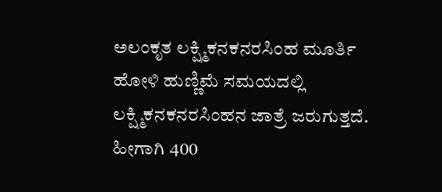ಅಲಂಕೃತ ಲಕ್ಷ್ಮಿಕನಕನರಸಿಂಹ ಮೂರ್ತಿ
ಹೋಳಿ ಹುಣ್ಣಿಮೆ ಸಮಯದಲ್ಲಿ ಲಕ್ಷ್ಮಿಕನಕನರಸಿಂಹನ ಜಾತ್ರೆ ಜರುಗುತ್ತದೆ. ಹೀಗಾಗಿ 400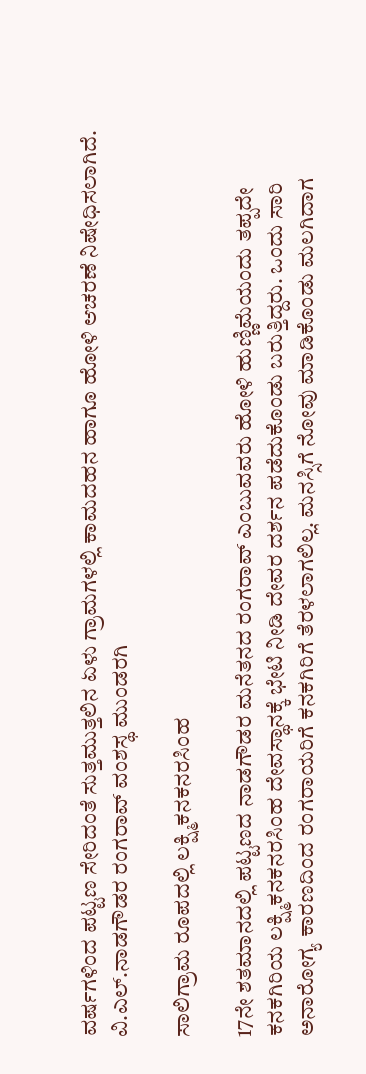ವರ್ಷಗಳಿಂದ ಪಟ್ಟಣ ಸೇರಿದಂತೆ ಸುತ್ತಮುತ್ತಲಿನ ಏಳು ಗ್ರಾಮಗಳಲ್ಲಿ ಕಾಮದಹನ ಹಾಗೂ ಹೋಳಿ ಆಚರಣೆ ನಿಷೇಧಿಸಲಾಗಿದೆ.
ವಿ.ಎಲ್.ನಾಡಗೌಡರ ರಂಗರಾವ್ ವಂಶಸ್ಥ ಮುಂಡರಗಿ

ಸಾಲಿಗ್ರಾಮ ರೂಪದಲ್ಲಿ ಲಕ್ಷ್ಮಿಕನಕನರಸಿಂಹ

17ನೇ ಶತಮಾನದಲ್ಲಿ ಪಟ್ಟಣದ ನಾಡಗೌಡರ ಮನೆತನದ ರಂಗರಾವ್ ಎಂಬುವವರು ಹೋಳಿ ಹುಣ್ಣಿಮೆಯಂದು ತಪ್ಪದೇ ಕನಕಗಿರಿಯ ಲಕ್ಷ್ಮಿಕನಕನರಸಿಂಹ ದೇವಸ್ಥಾನಕ್ಕೆ ಭೇಟಿ ನೀಡಿ ದೇವರ ದರ್ಶನ ಪಡೆದುಕೊಂಡು ಬರುತ್ತಿದ್ದರು. ಒಂದು ಸಾರಿ ಅನಾರೋಗ್ಯ ಕಾರಣದಿಂದ ರಂಗರಾಯರಿಗೆ ಕನಕಗಿರಿಗೆ ತೆರಳಲಾಗಲಿಲ್ಲ. ಮನಸ್ಸಿಗೆ ನೋವು ಮಾಡಿಕೊಂಡು ಮಲಗಿದಾಗ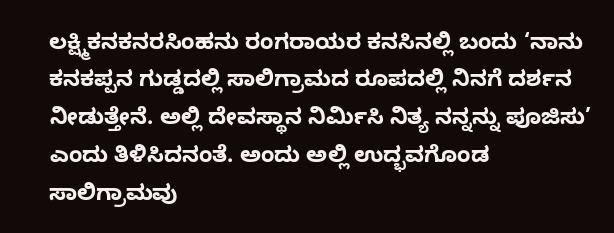ಲಕ್ಷ್ಮಿಕನಕನರಸಿಂಹನು ರಂಗರಾಯರ ಕನಸಿನಲ್ಲಿ ಬಂದು ‘ನಾನು ಕನಕಪ್ಪನ ಗುಡ್ಡದಲ್ಲಿ ಸಾಲಿಗ್ರಾಮದ ರೂಪದಲ್ಲಿ ನಿನಗೆ ದರ್ಶನ ನೀಡುತ್ತೇನೆ. ಅಲ್ಲಿ ದೇವಸ್ಥಾನ ನಿರ್ಮಿಸಿ ನಿತ್ಯ ನನ್ನನ್ನು ಪೂಜಿಸು’ ಎಂದು ತಿಳಿಸಿದನಂತೆ. ಅಂದು ಅಲ್ಲಿ ಉದ್ಭವಗೊಂಡ ಸಾಲಿಗ್ರಾಮವು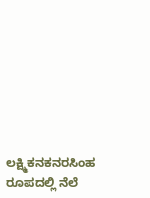ಲಕ್ಷ್ಮಿಕನಕನರಸಿಂಹ ರೂಪದಲ್ಲಿ ನೆಲೆ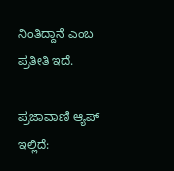ನಿಂತಿದ್ದಾನೆ ಎಂಬ ಪ್ರತೀತಿ ಇದೆ.

ಪ್ರಜಾವಾಣಿ ಆ್ಯಪ್ ಇಲ್ಲಿದೆ: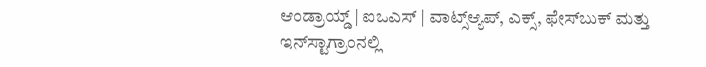ಆಂಡ್ರಾಯ್ಡ್ | ಐಒಎಸ್ | ವಾಟ್ಸ್ಆ್ಯಪ್, ಎಕ್ಸ್, ಫೇಸ್‌ಬುಕ್ ಮತ್ತು ಇನ್‌ಸ್ಟಾಗ್ರಾಂನಲ್ಲಿ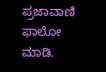ಪ್ರಜಾವಾಣಿ ಫಾಲೋ ಮಾಡಿ.